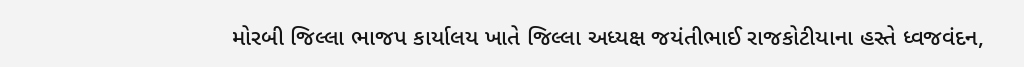મોરબી જિલ્લા ભાજપ કાર્યાલય ખાતે જિલ્લા અધ્યક્ષ જયંતીભાઈ રાજકોટીયાના હસ્તે ધ્વજવંદન,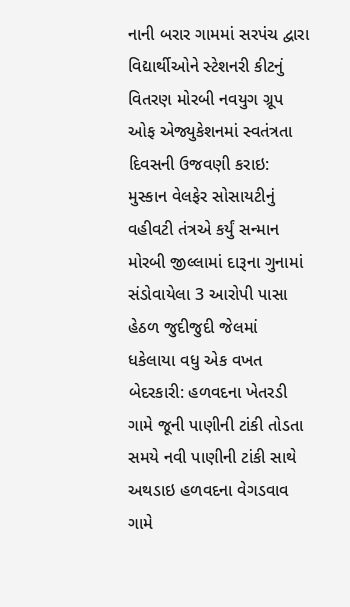નાની બરાર ગામમાં સરપંચ દ્વારા વિદ્યાર્થીઓને સ્ટેશનરી કીટનું વિતરણ મોરબી નવયુગ ગ્રૂપ ઓફ એજ્યુકેશનમાં સ્વતંત્રતા દિવસની ઉજવણી કરાઇ: મુસ્કાન વેલફેર સોસાયટીનું વહીવટી તંત્રએ કર્યું સન્માન મોરબી જીલ્લામાં દારૂના ગુનામાં સંડોવાયેલા 3 આરોપી પાસા હેઠળ જુદીજુદી જેલમાં ધકેલાયા વધુ એક વખત બેદરકારી: હળવદના ખેતરડી ગામે જૂની પાણીની ટાંકી તોડતા સમયે નવી પાણીની ટાંકી સાથે અથડાઇ હળવદના વેગડવાવ ગામે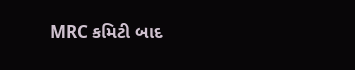MRC કમિટી બાદ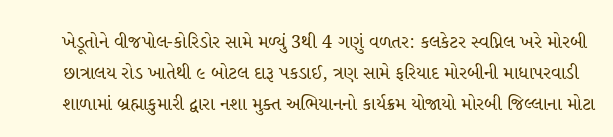ખેડૂતોને વીજપોલ-કોરિડોર સામે મળ્યું 3થી 4 ગણું વળતર: કલકેટર સ્વપ્નિલ ખરે મોરબી છાત્રાલય રોડ ખાતેથી ૯ બોટલ દારૂ પકડાઈ, ત્રણ સામે ફરિયાદ મોરબીની માધાપરવાડી શાળામાં બ્રહ્માકુમારી દ્વારા નશા મુક્ત અભિયાનનો કાર્યક્રમ યોજાયો મોરબી જિલ્લાના મોટા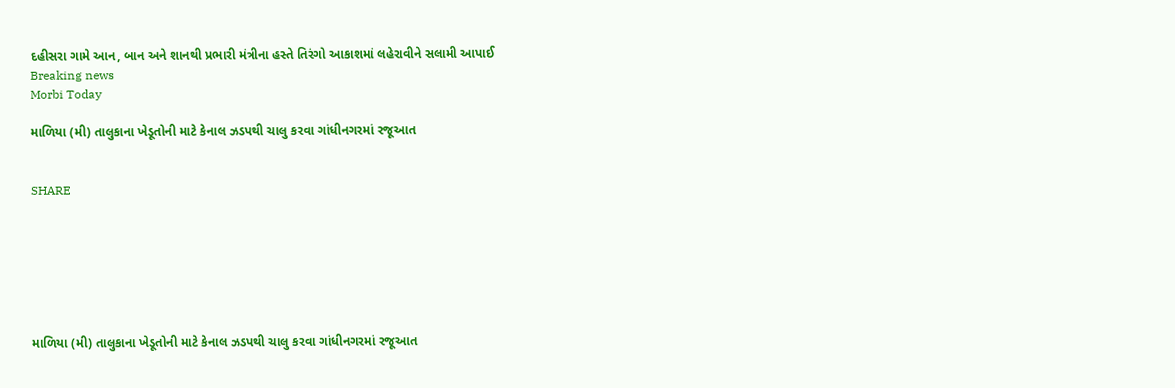દહીસરા ગામે આન, બાન અને શાનથી પ્રભારી મંત્રીના હસ્તે તિરંગો આકાશમાં લહેરાવીને સલામી આપાઈ
Breaking news
Morbi Today

માળિયા (મી) તાલુકાના ખેડૂતોની માટે કેનાલ ઝડપથી ચાલુ કરવા ગાંધીનગરમાં રજૂઆત


SHARE







માળિયા (મી) તાલુકાના ખેડૂતોની માટે કેનાલ ઝડપથી ચાલુ કરવા ગાંધીનગરમાં રજૂઆત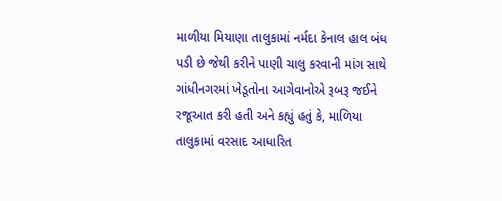માળીયા મિયાણા તાલુકામાં નર્મદા કેનાલ હાલ બંધ પડી છે જેથી કરીને પાણી ચાલુ કરવાની માંગ સાથે ગાંધીનગરમાં ખેડૂતોના આગેવાનોએ રૂબરૂ જઈને રજૂઆત કરી હતી અને કહ્યું હતું કે, માળિયા તાલુકામાં વરસાદ આધારિત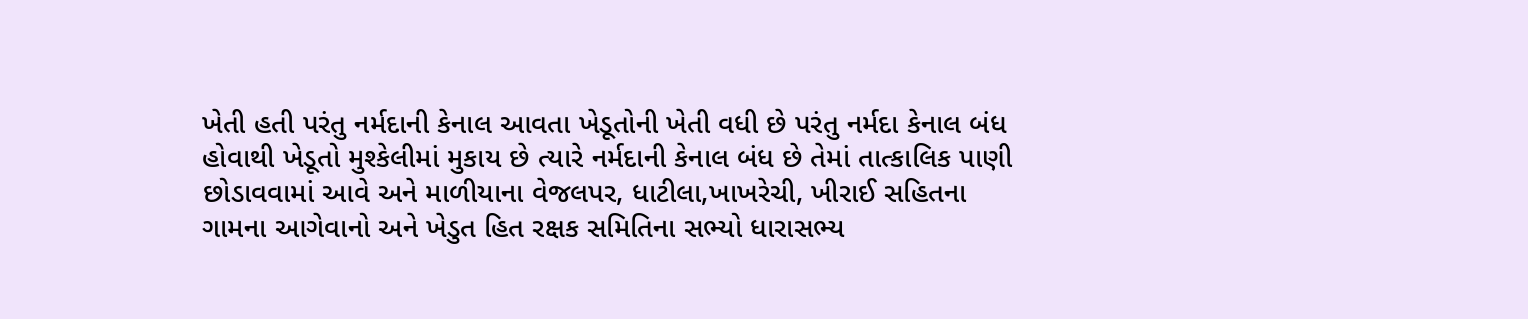ખેતી હતી પરંતુ નર્મદાની કેનાલ આવતા ખેડૂતોની ખેતી વધી છે પરંતુ નર્મદા કેનાલ બંધ હોવાથી ખેડૂતો મુશ્કેલીમાં મુકાય છે ત્યારે નર્મદાની કેનાલ બંધ છે તેમાં તાત્કાલિક પાણી છોડાવવામાં આવે અને માળીયાના વેજલપર, ધાટીલા,ખાખરેચી, ખીરાઈ સહિતના ગામના આગેવાનો અને ખેડુત હિત રક્ષક સમિતિના સભ્યો ધારાસભ્ય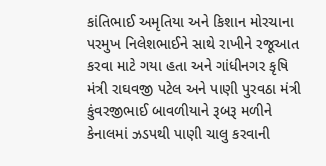કાંતિભાઈ અમૃતિયા અને કિશાન મોરચાના પરમુખ નિલેશભાઈને સાથે રાખીને રજૂઆત કરવા માટે ગયા હતા અને ગાંધીનગર કૃષિ મંત્રી રાઘવજી પટેલ અને પાણી પુરવઠા મંત્રી કુંવરજીભાઈ બાવળીયાને રૂબરૂ મળીને કેનાલમાં ઝડપથી પાણી ચાલુ કરવાની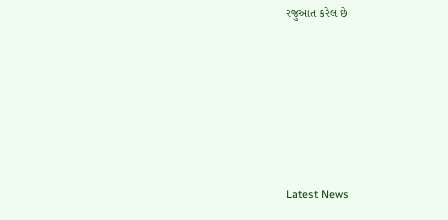રજુઆત કરેલ છે






Latest News